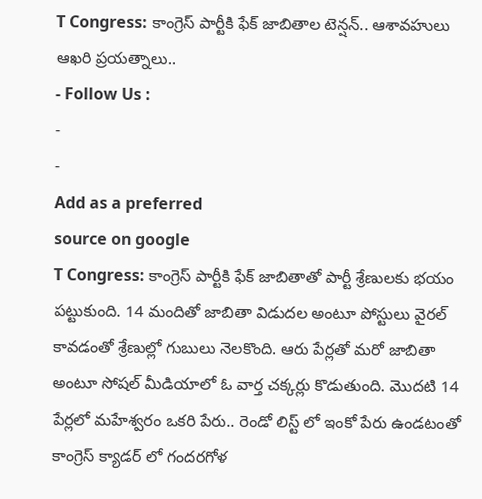T Congress: కాంగ్రెస్ పార్టీకి ఫేక్ జాబితాల టెన్షన్.. ఆశావహులు ఆఖరి ప్రయత్నాలు..
- Follow Us :
-
-
Add as a preferred
source on google
T Congress: కాంగ్రెస్ పార్టీకి ఫేక్ జాబితాతో పార్టీ శ్రేణులకు భయం పట్టుకుంది. 14 మందితో జాబితా విడుదల అంటూ పోస్టులు వైరల్ కావడంతో శ్రేణుల్లో గుబులు నెలకొంది. ఆరు పేర్లతో మరో జాబితా అంటూ సోషల్ మీడియాలో ఓ వార్త చక్కర్లు కొడుతుంది. మొదటి 14 పేర్లలో మహేశ్వరం ఒకరి పేరు.. రెండో లిస్ట్ లో ఇంకో పేరు ఉండటంతో కాంగ్రెస్ క్యాడర్ లో గందరగోళ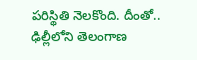పరిస్థితి నెలకొంది. దీంతో.. ఢిల్లీలోని తెలంగాణ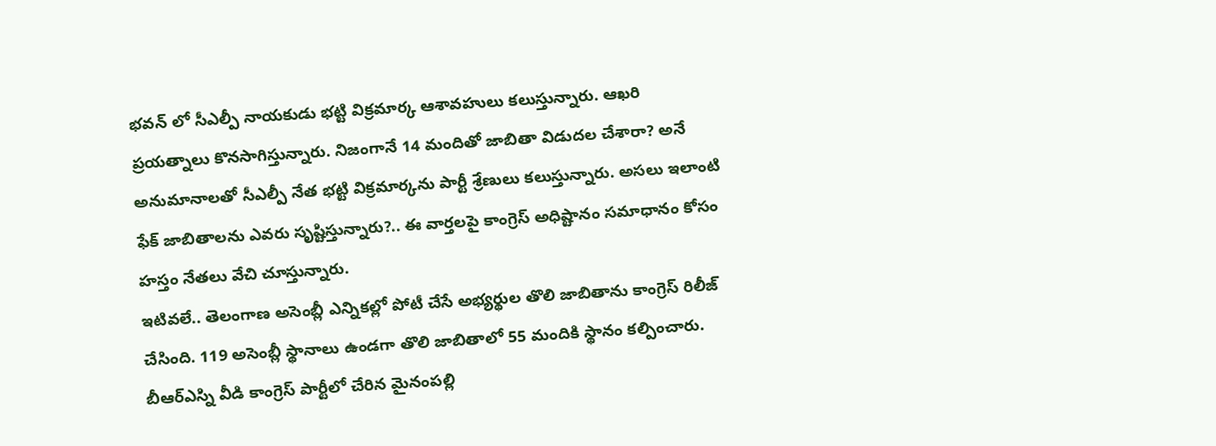భవన్ లో సీఎల్పీ నాయకుడు భట్టి విక్రమార్క ఆశావహులు కలుస్తున్నారు. ఆఖరి ప్రయత్నాలు కొనసాగిస్తున్నారు. నిజంగానే 14 మందితో జాబితా విడుదల చేశారా? అనే అనుమానాలతో సీఎల్పీ నేత భట్టి విక్రమార్కను పార్టీ శ్రేణులు కలుస్తున్నారు. అసలు ఇలాంటి ఫేక్ జాబితాలను ఎవరు సృష్టిస్తున్నారు?.. ఈ వార్తలపై కాంగ్రెస్ అధిష్టానం సమాధానం కోసం హస్తం నేతలు వేచి చూస్తున్నారు.
ఇటివలే.. తెలంగాణ అసెంబ్లీ ఎన్నికల్లో పోటీ చేసే అభ్యర్థుల తొలి జాబితాను కాంగ్రెస్ రిలీజ్ చేసింది. 119 అసెంబ్లీ స్థానాలు ఉండగా తొలి జాబితాలో 55 మందికి స్థానం కల్పించారు. బీఆర్ఎస్ని వీడి కాంగ్రెస్ పార్టీలో చేరిన మైనంపల్లి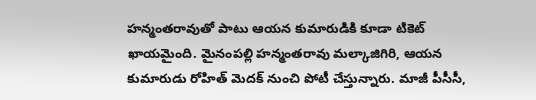హన్మంతరావుతో పాటు ఆయన కుమారుడికి కూడా టికెట్ ఖాయమైంది. మైనంపల్లి హన్మంతరావు మల్కాజిగిరి, ఆయన కుమారుడు రోహిత్ మెదక్ నుంచి పోటీ చేస్తున్నారు. మాజీ పీసీసీ,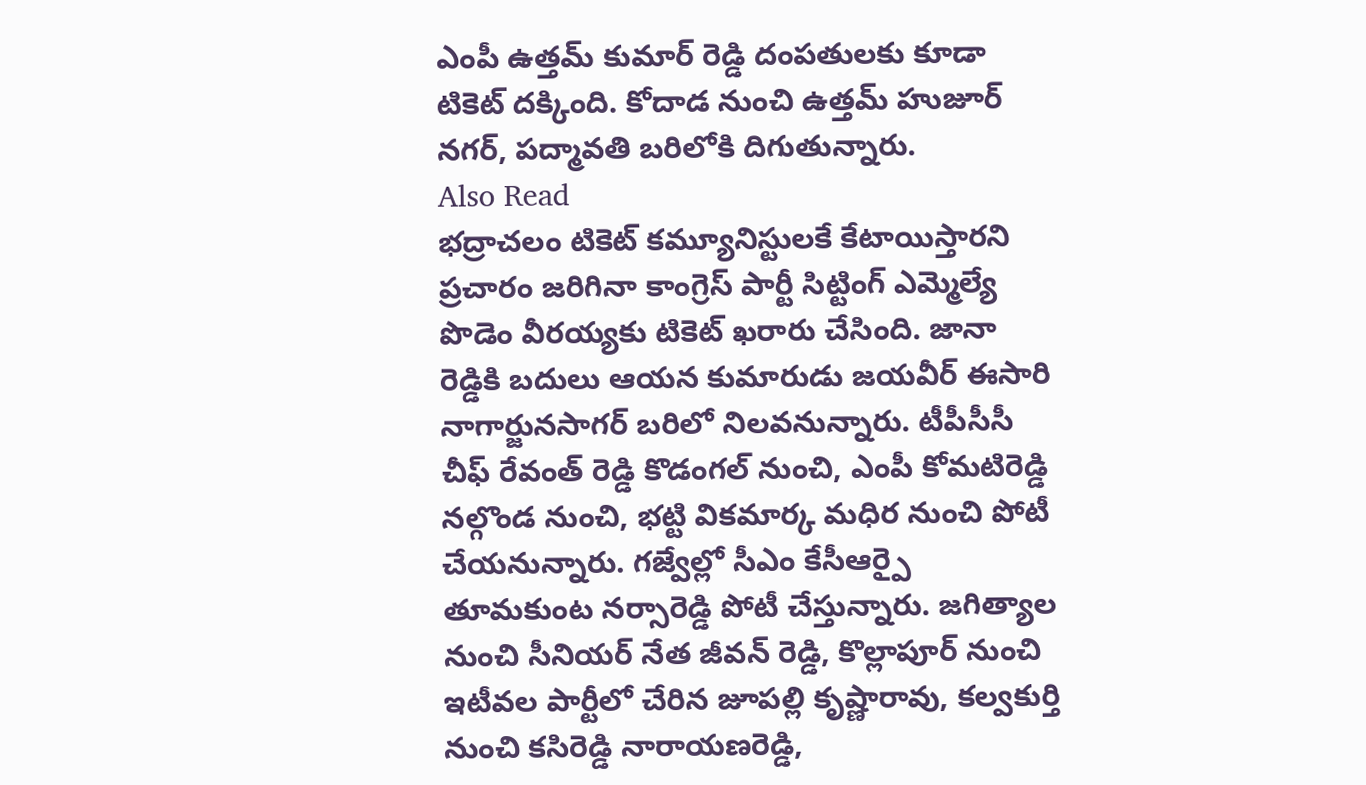ఎంపీ ఉత్తమ్ కుమార్ రెడ్డి దంపతులకు కూడా టికెట్ దక్కింది. కోదాడ నుంచి ఉత్తమ్ హుజూర్ నగర్, పద్మావతి బరిలోకి దిగుతున్నారు.
Also Read
భద్రాచలం టికెట్ కమ్యూనిస్టులకే కేటాయిస్తారని ప్రచారం జరిగినా కాంగ్రెస్ పార్టీ సిట్టింగ్ ఎమ్మెల్యే పొడెం వీరయ్యకు టికెట్ ఖరారు చేసింది. జానా రెడ్డికి బదులు ఆయన కుమారుడు జయవీర్ ఈసారి నాగార్జునసాగర్ బరిలో నిలవనున్నారు. టీపీసీసీ చీఫ్ రేవంత్ రెడ్డి కొడంగల్ నుంచి, ఎంపీ కోమటిరెడ్డి నల్గొండ నుంచి, భట్టి వికమార్క మధిర నుంచి పోటీ చేయనున్నారు. గజ్వేల్లో సీఎం కేసీఆర్పై తూమకుంట నర్సారెడ్డి పోటీ చేస్తున్నారు. జగిత్యాల నుంచి సీనియర్ నేత జీవన్ రెడ్డి, కొల్లాపూర్ నుంచి ఇటీవల పార్టీలో చేరిన జూపల్లి కృష్ణారావు, కల్వకుర్తి నుంచి కసిరెడ్డి నారాయణరెడ్డి,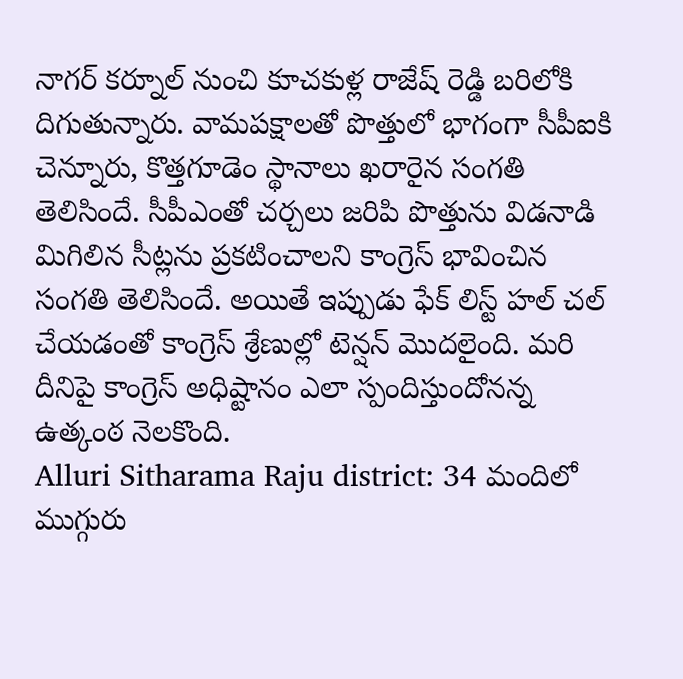నాగర్ కర్నూల్ నుంచి కూచకుళ్ల రాజేష్ రెడ్డి బరిలోకి దిగుతున్నారు. వామపక్షాలతో పొత్తులో భాగంగా సీపీఐకి చెన్నూరు, కొత్తగూడెం స్థానాలు ఖరారైన సంగతి తెలిసిందే. సీపీఎంతో చర్చలు జరిపి పొత్తును విడనాడి మిగిలిన సీట్లను ప్రకటించాలని కాంగ్రెస్ భావించిన సంగతి తెలిసిందే. అయితే ఇప్పుడు ఫేక్ లిస్ట్ హల్ చల్ చేయడంతో కాంగ్రెస్ శ్రేణుల్లో టెన్షన్ మొదలైంది. మరి దీనిపై కాంగ్రెస్ అధిష్టానం ఎలా స్పందిస్తుందోనన్న ఉత్కంఠ నెలకొంది.
Alluri Sitharama Raju district: 34 మందిలో ముగ్గురు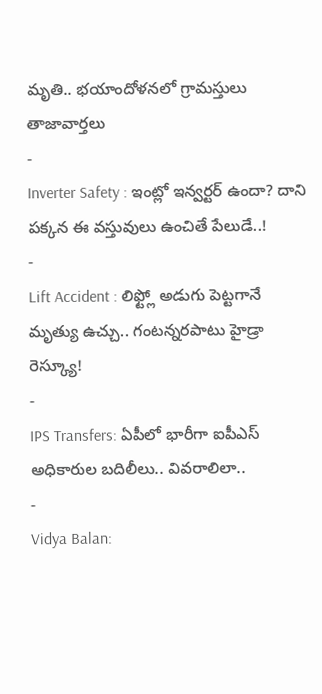మృతి.. భయాందోళనలో గ్రామస్తులు
తాజావార్తలు
-
Inverter Safety : ఇంట్లో ఇన్వర్టర్ ఉందా? దాని పక్కన ఈ వస్తువులు ఉంచితే పేలుడే..!
-
Lift Accident : లిఫ్ట్లో అడుగు పెట్టగానే మృత్యు ఉచ్చు.. గంటన్నరపాటు హైడ్రా రెస్క్యూ!
-
IPS Transfers: ఏపీలో భారీగా ఐపీఎస్ అధికారుల బదిలీలు.. వివరాలిలా..
-
Vidya Balan: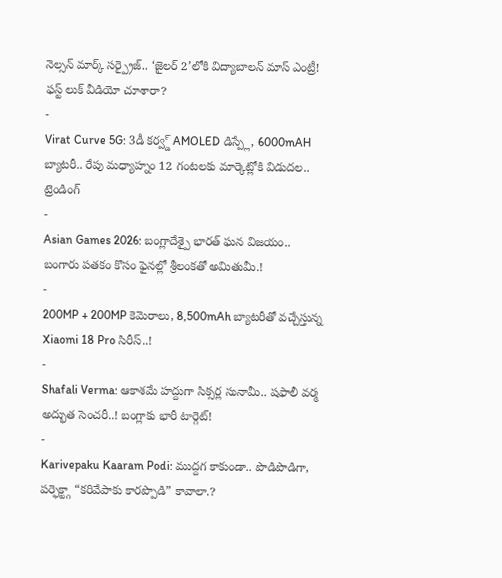నెల్సన్ మార్క్ సర్ప్రైజ్.. ‘జైలర్ 2’లోకి విద్యాబాలన్ మాస్ ఎంట్రీ! ఫస్ట్ లుక్ వీడియో చూశారా?
-
Virat Curve 5G: 3డీ కర్వ్డ్ AMOLED డిస్ప్లే, 6000mAH బ్యాటరీ.. రేపు మధ్యాహ్నం 12 గంటలకు మార్కెట్లోకి విడుదల..
ట్రెండింగ్
-
Asian Games 2026: బంగ్లాదేశ్పై భారత్ ఘన విజయం.. బంగారు పతకం కొసం ఫైనల్లో శ్రీలంకతో అమితుమీ.!
-
200MP + 200MP కెమెరాలు, 8,500mAh బ్యాటరీతో వచ్చేస్తున్న Xiaomi 18 Pro సిరీస్..!
-
Shafali Verma: ఆకాశమే హద్దుగా సిక్సర్ల సునామీ.. షఫాలీ వర్మ అద్భుత సెంచరీ..! బంగ్లాకు భారీ టార్గెట్!
-
Karivepaku Kaaram Podi: ముద్దగ కాకుండా.. పొడిపొడిగా, పర్ఫెక్ట్గా “కరివేపాకు కారప్పొడి” కావాలా.?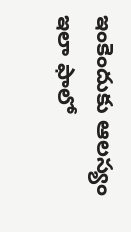ఇంకెందుకు ఆలస్యం ఇలా ఫాలో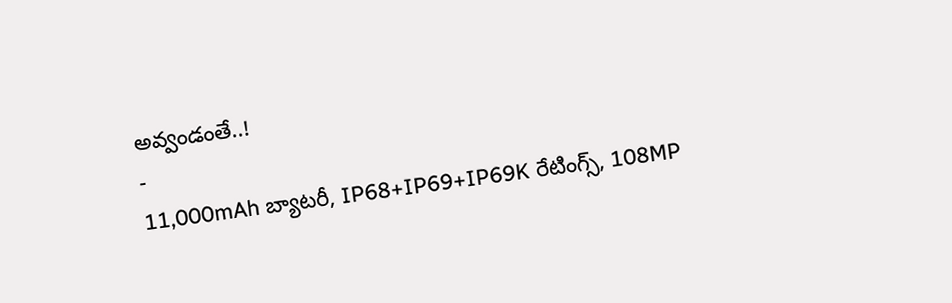అవ్వండంతే..!
-
11,000mAh బ్యాటరీ, IP68+IP69+IP69K రేటింగ్స్, 108MP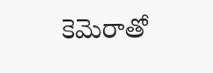కెమెరాతో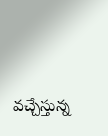వచ్చేస్తున్న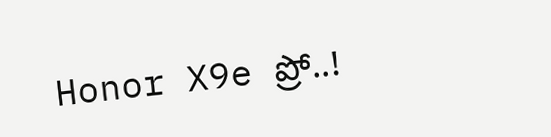Honor X9e ప్రో..!